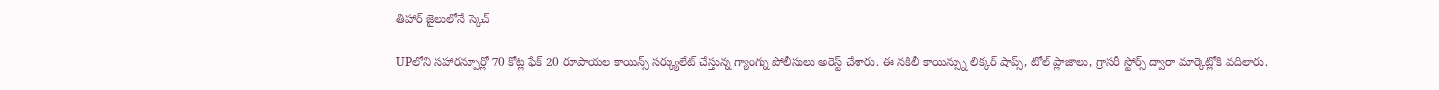తిహార్ జైలులోనే స్కెచ్

UPలోని సహారన్పూర్లో 70 కోట్ల ఫేక్ 20 రూపాయల కాయిన్స్ సర్క్యులేట్ చేస్తున్న గ్యాంగ్ను పోలీసులు అరెస్ట్ చేశారు. ఈ నకిలీ కాయిన్స్ను లిక్కర్ షాప్స్, టోల్ ప్లాజాలు, గ్రాసరీ స్టోర్స్ ద్వారా మార్కెట్లోకి వదిలారు.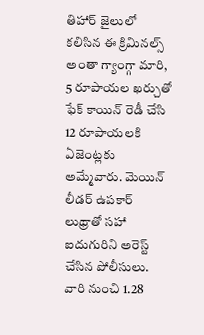తిహార్ జైలులో కలిసిన ఈ క్రిమినల్స్ అంతా గ్యాంగ్గా మారి, 5 రూపాయల ఖర్చుతో ఫేక్ కాయిన్ రెడీ చేసి 12 రూపాయలకి ఏజెంట్లకు అమ్మేవారు. మెయిన్ లీడర్ ఉపకార్ లుథ్రాతో సహా ఐదుగురిని అరెస్ట్ చేసిన పోలీసులు. వారి నుంచి 1.28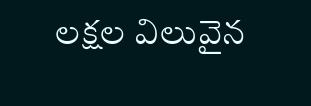లక్షల విలువైన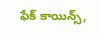ఫేక్ కాయిన్స్,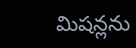మిషన్లను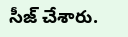సీజ్ చేశారు.